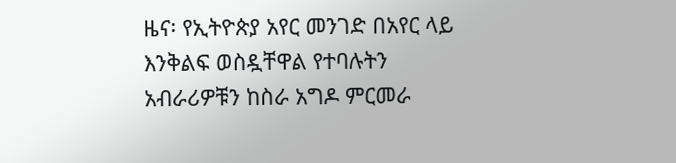ዜና፡ የኢትዮጵያ አየር መንገድ በአየር ላይ እንቅልፍ ወስዷቸዋል የተባሉትን አብራሪዎቹን ከስራ አግዶ ምርመራ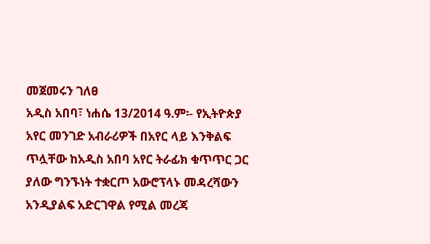መጀመሩን ገለፀ
አዲስ አበባ፣ ነሐሴ 13/2014 ዓ.ም፡- የኢትዮጵያ አየር መንገድ አብራሪዎች በአየር ላይ እንቅልፍ ጥሏቸው ከአዲስ አበባ አየር ትራፊክ ቁጥጥር ጋር ያለው ግንኙነት ተቋርጦ አውሮፕላኑ መዳረሻውን አንዲያልፍ አድርገዋል የሚል መረጃ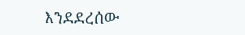እንደደረሰው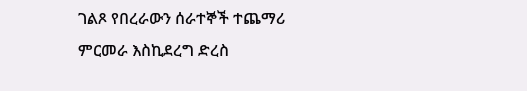ገልጾ የበረራውን ሰራተኞች ተጨማሪ ምርመራ እስኪደረግ ድረስ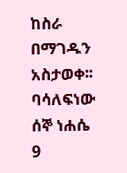ከስራ በማገዱን አስታወቀ፡፡ ባሳለፍነው ሰኞ ነሐሴ 9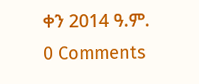ቀን 2014 ዓ.ም.
0 Comments